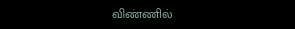விண்ணில்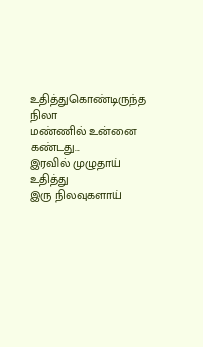உதித்துகொண்டிருந்த நிலா
மண்ணில் உன்னை கண்டது...
இரவில் முழுதாய் உதித்து
இரு நிலவுகளாய்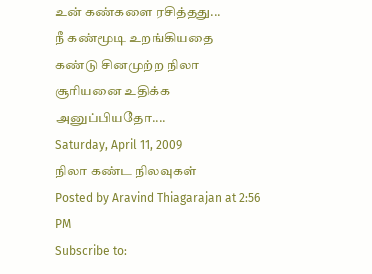உன் கண்களை ரசித்தது...
நீ கண்மூடி உறங்கியதை
கண்டு சினமுற்ற நிலா
சூரியனை உதிக்க அனுப்பியதோ....
Saturday, April 11, 2009
நிலா கண்ட நிலவுகள்
Posted by Aravind Thiagarajan at 2:56 PM
Subscribe to: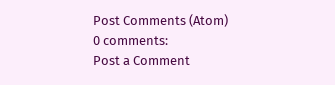Post Comments (Atom)
0 comments:
Post a Comment